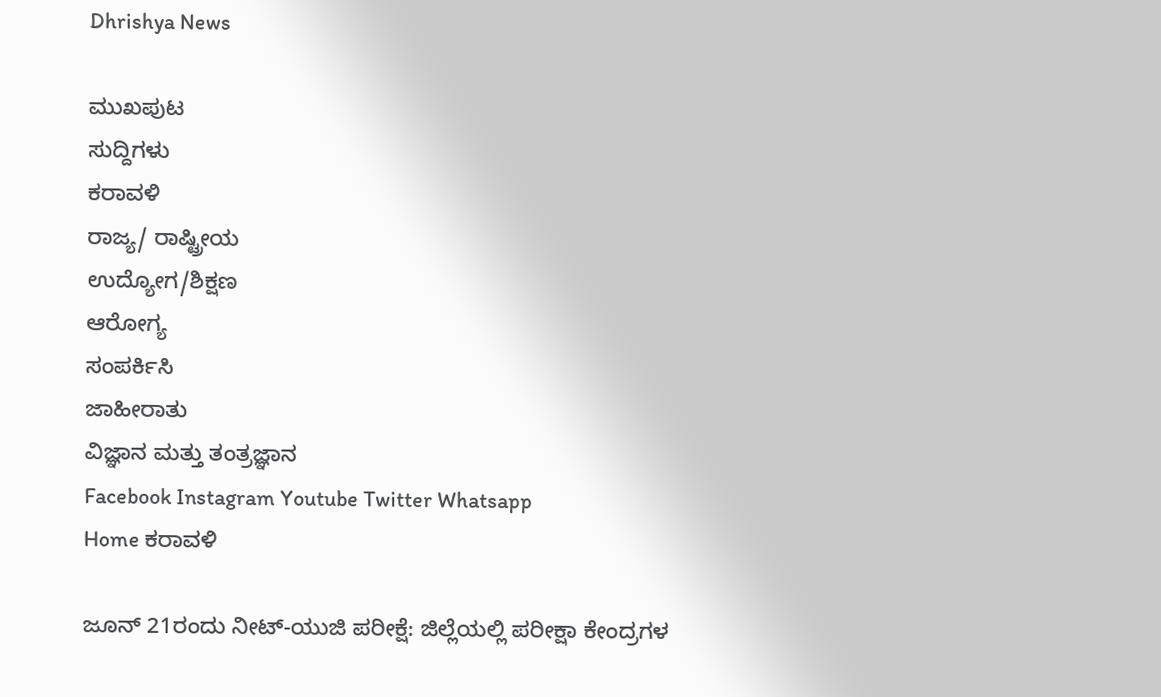Dhrishya News

ಮುಖಪುಟ
ಸುದ್ದಿಗಳು
ಕರಾವಳಿ
ರಾಜ್ಯ/ ರಾಷ್ಟ್ರೀಯ
ಉದ್ಯೋಗ/ಶಿಕ್ಷಣ
ಆರೋಗ್ಯ
ಸಂಪರ್ಕಿಸಿ
ಜಾಹೀರಾತು
ವಿಜ್ಞಾನ ಮತ್ತು ತಂತ್ರಜ್ಞಾನ
Facebook Instagram Youtube Twitter Whatsapp
Home ಕರಾವಳಿ

ಜೂನ್ 21ರಂದು ನೀಟ್-ಯುಜಿ ಪರೀಕ್ಷೆ: ಜಿಲ್ಲೆಯಲ್ಲಿ ಪರೀಕ್ಷಾ ಕೇಂದ್ರಗಳ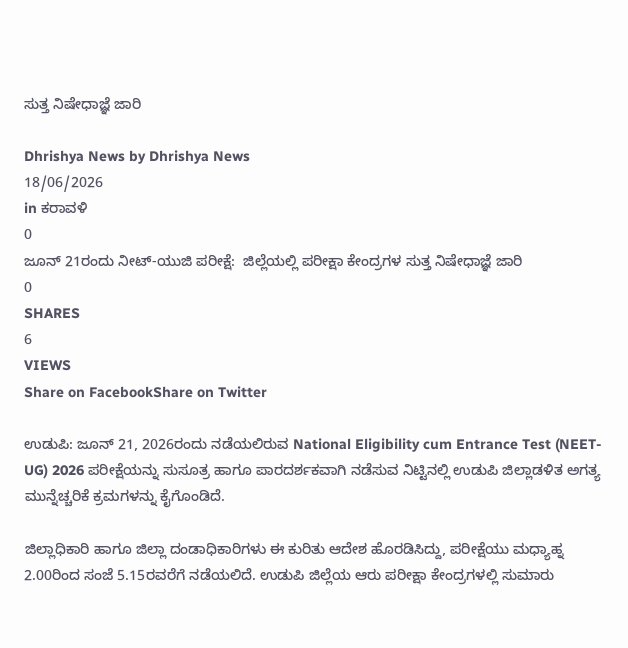ಸುತ್ತ ನಿಷೇಧಾಜ್ಞೆ ಜಾರಿ

Dhrishya News by Dhrishya News
18/06/2026
in ಕರಾವಳಿ
0
ಜೂನ್ 21ರಂದು ನೀಟ್-ಯುಜಿ ಪರೀಕ್ಷೆ:  ಜಿಲ್ಲೆಯಲ್ಲಿ ಪರೀಕ್ಷಾ ಕೇಂದ್ರಗಳ ಸುತ್ತ ನಿಷೇಧಾಜ್ಞೆ ಜಾರಿ
0
SHARES
6
VIEWS
Share on FacebookShare on Twitter

ಉಡುಪಿ: ಜೂನ್ 21, 2026ರಂದು ನಡೆಯಲಿರುವ National Eligibility cum Entrance Test (NEET-UG) 2026 ಪರೀಕ್ಷೆಯನ್ನು ಸುಸೂತ್ರ ಹಾಗೂ ಪಾರದರ್ಶಕವಾಗಿ ನಡೆಸುವ ನಿಟ್ಟಿನಲ್ಲಿ ಉಡುಪಿ ಜಿಲ್ಲಾಡಳಿತ ಅಗತ್ಯ ಮುನ್ನೆಚ್ಚರಿಕೆ ಕ್ರಮಗಳನ್ನು ಕೈಗೊಂಡಿದೆ.

ಜಿಲ್ಲಾಧಿಕಾರಿ ಹಾಗೂ ಜಿಲ್ಲಾ ದಂಡಾಧಿಕಾರಿಗಳು ಈ ಕುರಿತು ಆದೇಶ ಹೊರಡಿಸಿದ್ದು, ಪರೀಕ್ಷೆಯು ಮಧ್ಯಾಹ್ನ 2.00ರಿಂದ ಸಂಜೆ 5.15ರವರೆಗೆ ನಡೆಯಲಿದೆ. ಉಡುಪಿ ಜಿಲ್ಲೆಯ ಆರು ಪರೀಕ್ಷಾ ಕೇಂದ್ರಗಳಲ್ಲಿ ಸುಮಾರು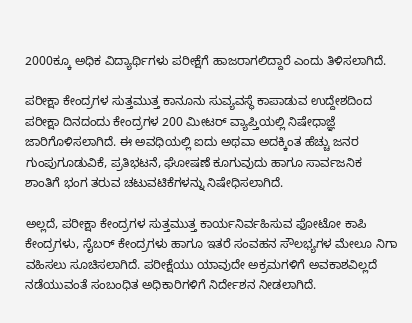2000ಕ್ಕೂ ಅಧಿಕ ವಿದ್ಯಾರ್ಥಿಗಳು ಪರೀಕ್ಷೆಗೆ ಹಾಜರಾಗಲಿದ್ದಾರೆ ಎಂದು ತಿಳಿಸಲಾಗಿದೆ.

ಪರೀಕ್ಷಾ ಕೇಂದ್ರಗಳ ಸುತ್ತಮುತ್ತ ಕಾನೂನು ಸುವ್ಯವಸ್ಥೆ ಕಾಪಾಡುವ ಉದ್ದೇಶದಿಂದ ಪರೀಕ್ಷಾ ದಿನದಂದು ಕೇಂದ್ರಗಳ 200 ಮೀಟರ್ ವ್ಯಾಪ್ತಿಯಲ್ಲಿ ನಿಷೇಧಾಜ್ಞೆ ಜಾರಿಗೊಳಿಸಲಾಗಿದೆ. ಈ ಅವಧಿಯಲ್ಲಿ ಐದು ಅಥವಾ ಅದಕ್ಕಿಂತ ಹೆಚ್ಚು ಜನರ ಗುಂಪುಗೂಡುವಿಕೆ, ಪ್ರತಿಭಟನೆ, ಘೋಷಣೆ ಕೂಗುವುದು ಹಾಗೂ ಸಾರ್ವಜನಿಕ ಶಾಂತಿಗೆ ಭಂಗ ತರುವ ಚಟುವಟಿಕೆಗಳನ್ನು ನಿಷೇಧಿಸಲಾಗಿದೆ.

ಅಲ್ಲದೆ, ಪರೀಕ್ಷಾ ಕೇಂದ್ರಗಳ ಸುತ್ತಮುತ್ತ ಕಾರ್ಯನಿರ್ವಹಿಸುವ ಫೋಟೋ ಕಾಪಿ ಕೇಂದ್ರಗಳು, ಸೈಬರ್ ಕೇಂದ್ರಗಳು ಹಾಗೂ ಇತರೆ ಸಂವಹನ ಸೌಲಭ್ಯಗಳ ಮೇಲೂ ನಿಗಾ ವಹಿಸಲು ಸೂಚಿಸಲಾಗಿದೆ. ಪರೀಕ್ಷೆಯು ಯಾವುದೇ ಅಕ್ರಮಗಳಿಗೆ ಅವಕಾಶವಿಲ್ಲದೆ ನಡೆಯುವಂತೆ ಸಂಬಂಧಿತ ಅಧಿಕಾರಿಗಳಿಗೆ ನಿರ್ದೇಶನ ನೀಡಲಾಗಿದೆ.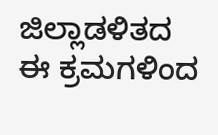ಜಿಲ್ಲಾಡಳಿತದ ಈ ಕ್ರಮಗಳಿಂದ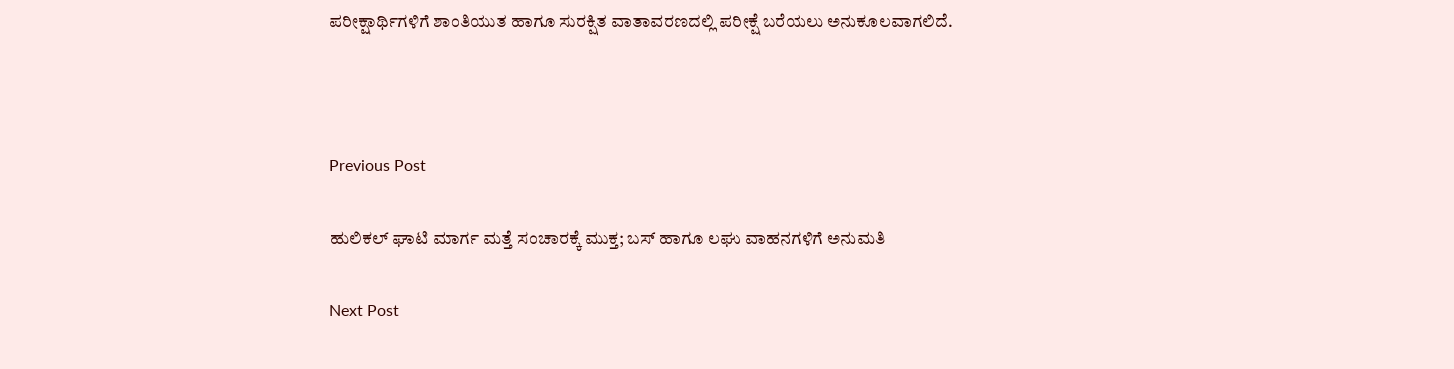ಪರೀಕ್ಷಾರ್ಥಿಗಳಿಗೆ ಶಾಂತಿಯುತ ಹಾಗೂ ಸುರಕ್ಷಿತ ವಾತಾವರಣದಲ್ಲಿ ಪರೀಕ್ಷೆ ಬರೆಯಲು ಅನುಕೂಲವಾಗಲಿದೆ.



Previous Post

ಹುಲಿಕಲ್ ಘಾಟಿ ಮಾರ್ಗ ಮತ್ತೆ ಸಂಚಾರಕ್ಕೆ ಮುಕ್ತ; ಬಸ್‌ ಹಾಗೂ ಲಘು ವಾಹನಗಳಿಗೆ ಅನುಮತಿ

Next Post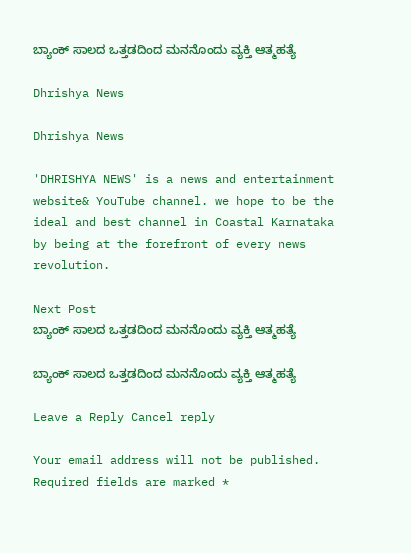ಬ್ಯಾಂಕ್ ಸಾಲದ ಒತ್ತಡದಿಂದ ಮನನೊಂದು ವ್ಯಕ್ತಿ ಆತ್ಮಹತ್ಯೆ

Dhrishya News

Dhrishya News

'DHRISHYA NEWS' is a news and entertainment website& YouTube channel. we hope to be the ideal and best channel in Coastal Karnataka by being at the forefront of every news revolution.

Next Post
ಬ್ಯಾಂಕ್ ಸಾಲದ ಒತ್ತಡದಿಂದ ಮನನೊಂದು ವ್ಯಕ್ತಿ ಆತ್ಮಹತ್ಯೆ

ಬ್ಯಾಂಕ್ ಸಾಲದ ಒತ್ತಡದಿಂದ ಮನನೊಂದು ವ್ಯಕ್ತಿ ಆತ್ಮಹತ್ಯೆ

Leave a Reply Cancel reply

Your email address will not be published. Required fields are marked *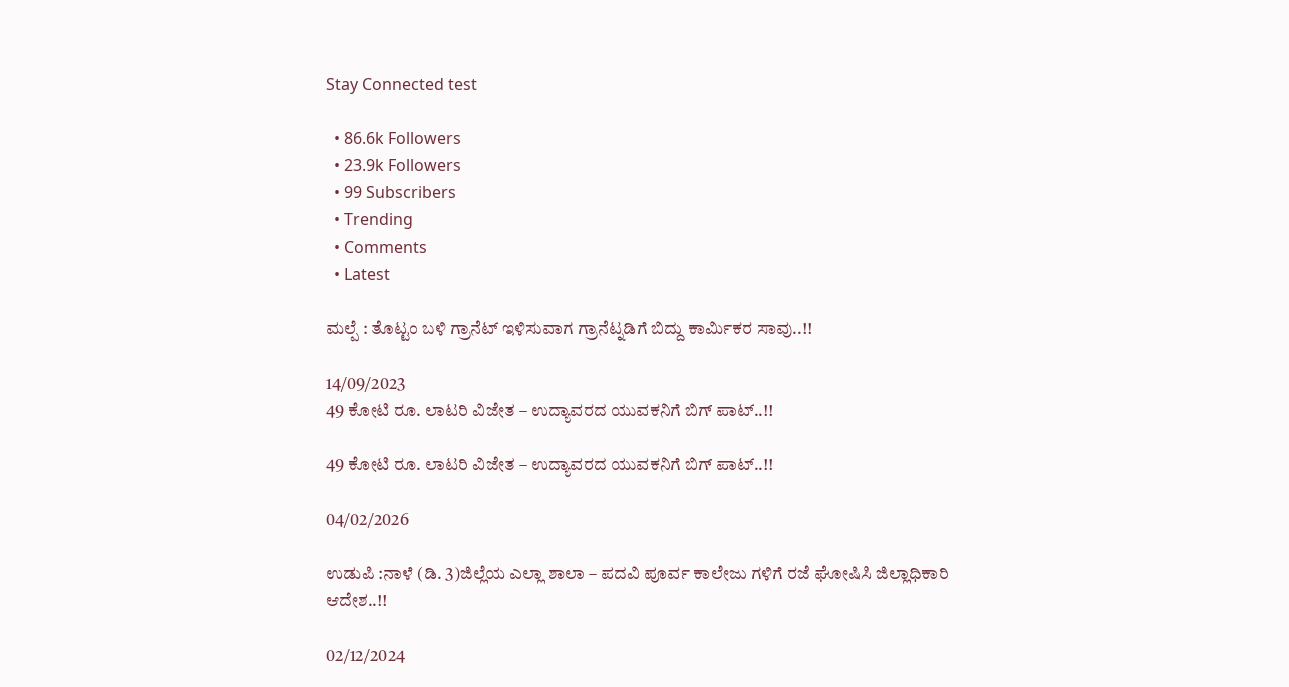Stay Connected test

  • 86.6k Followers
  • 23.9k Followers
  • 99 Subscribers
  • Trending
  • Comments
  • Latest

ಮಲ್ಪೆ : ತೊಟ್ಟಂ ಬಳಿ ಗ್ರಾನೆಟ್ ಇಳಿಸುವಾಗ ಗ್ರಾನೆಟ್ನಡಿಗೆ ಬಿದ್ದು ಕಾರ್ಮಿಕರ ಸಾವು..!!

14/09/2023
49 ಕೋಟಿ ರೂ. ಲಾಟರಿ ವಿಜೇತ – ಉದ್ಯಾವರದ ಯುವಕನಿಗೆ ಬಿಗ್ ಪಾಟ್..!!

49 ಕೋಟಿ ರೂ. ಲಾಟರಿ ವಿಜೇತ – ಉದ್ಯಾವರದ ಯುವಕನಿಗೆ ಬಿಗ್ ಪಾಟ್..!!

04/02/2026

ಉಡುಪಿ :ನಾಳೆ (ಡಿ. 3)ಜಿಲ್ಲೆಯ ಎಲ್ಲಾ ಶಾಲಾ – ಪದವಿ ಪೂರ್ವ ಕಾಲೇಜು ಗಳಿಗೆ ರಜೆ ಘೋಷಿಸಿ ಜಿಲ್ಲಾಧಿಕಾರಿ ಆದೇಶ..!!

02/12/2024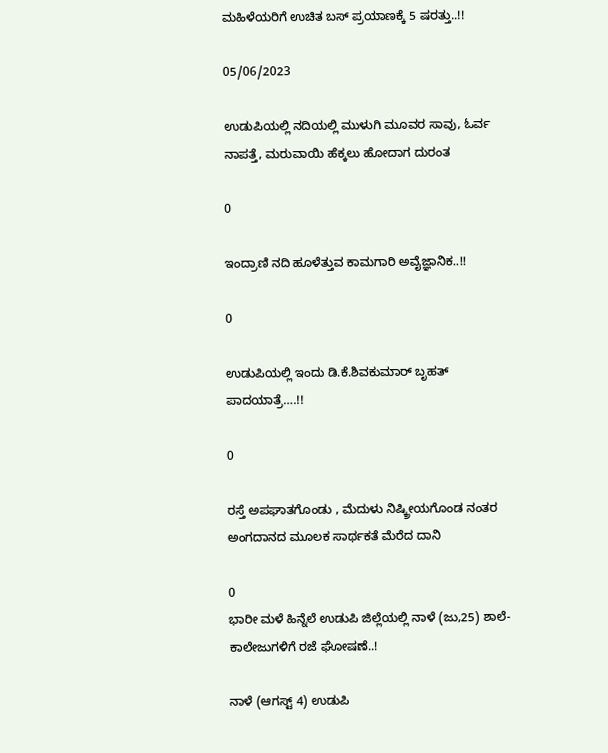ಮಹಿಳೆಯರಿಗೆ ಉಚಿತ ಬಸ್ ಪ್ರಯಾಣಕ್ಕೆ 5 ಷರತ್ತು..!!

05/06/2023

ಉಡುಪಿಯಲ್ಲಿ ನದಿಯಲ್ಲಿ ಮುಳುಗಿ ಮೂವರ ಸಾವು, ಓರ್ವ ನಾಪತ್ತೆ, ಮರುವಾಯಿ ಹೆಕ್ಕಲು ಹೋದಾಗ ದುರಂತ

0

ಇಂದ್ರಾಣಿ ನದಿ ಹೂಳೆತ್ತುವ ಕಾಮಗಾರಿ ಅವೈಜ್ಞಾನಿಕ..!!

0

ಉಡುಪಿಯಲ್ಲಿ ಇಂದು ಡಿ.ಕೆ.ಶಿವಕುಮಾರ್‌ ಬೃಹತ್ ಪಾದಯಾತ್ರೆ….!!

0

ರಸ್ತೆ ಅಪಘಾತಗೊಂಡು , ಮೆದುಳು ನಿಷ್ಕ್ರೀಯಗೊಂಡ ನಂತರ ಅಂಗದಾನದ ಮೂಲಕ ಸಾರ್ಥಕತೆ ಮೆರೆದ ದಾನಿ

0
ಭಾರೀ ಮಳೆ ಹಿನ್ನೆಲೆ ಉಡುಪಿ ಜಿಲ್ಲೆಯಲ್ಲಿ ನಾಳೆ (ಜು,25) ಶಾಲೆ-ಕಾಲೇಜುಗಳಿಗೆ ರಜೆ ಘೋಷಣೆ..!

ನಾಳೆ (ಆಗಸ್ಟ್ 4) ಉಡುಪಿ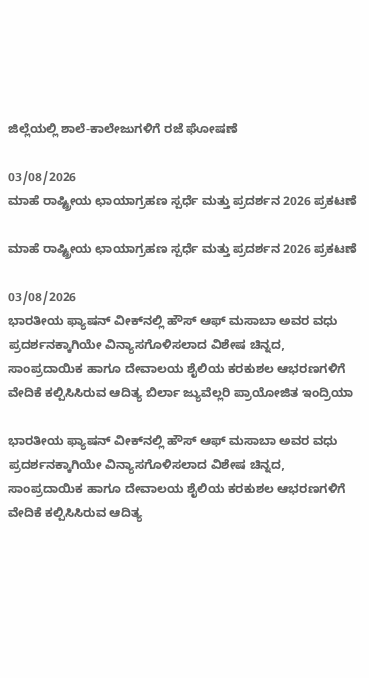ಜಿಲ್ಲೆಯಲ್ಲಿ ಶಾಲೆ-ಕಾಲೇಜುಗಳಿಗೆ ರಜೆ ಘೋಷಣೆ

03/08/2026
ಮಾಹೆ ರಾಷ್ಟ್ರೀಯ ಛಾಯಾಗ್ರಹಣ ಸ್ಪರ್ಧೆ ಮತ್ತು ಪ್ರದರ್ಶನ 2026 ಪ್ರಕಟಣೆ

ಮಾಹೆ ರಾಷ್ಟ್ರೀಯ ಛಾಯಾಗ್ರಹಣ ಸ್ಪರ್ಧೆ ಮತ್ತು ಪ್ರದರ್ಶನ 2026 ಪ್ರಕಟಣೆ

03/08/2026
ಭಾರತೀಯ ಫ್ಯಾಷನ್ ವೀಕ್‌ನಲ್ಲಿ ಹೌಸ್ ಆಫ್ ಮಸಾಬಾ ಅವರ ವಧು ಪ್ರದರ್ಶನಕ್ಕಾಗಿಯೇ ವಿನ್ಯಾಸಗೊಳಿಸಲಾದ ವಿಶೇಷ ಚಿನ್ನದ, ಸಾಂಪ್ರದಾಯಿಕ ಹಾಗೂ ದೇವಾಲಯ ಶೈಲಿಯ ಕರಕುಶಲ ಆಭರಣಗಳಿಗೆ ವೇದಿಕೆ ಕಲ್ಪಿಸಿಸಿರುವ ಆದಿತ್ಯ ಬಿರ್ಲಾ ಜ್ಯುವೆಲ್ಲರಿ ಪ್ರಾಯೋಜಿತ ಇಂದ್ರಿಯಾ

ಭಾರತೀಯ ಫ್ಯಾಷನ್ ವೀಕ್‌ನಲ್ಲಿ ಹೌಸ್ ಆಫ್ ಮಸಾಬಾ ಅವರ ವಧು ಪ್ರದರ್ಶನಕ್ಕಾಗಿಯೇ ವಿನ್ಯಾಸಗೊಳಿಸಲಾದ ವಿಶೇಷ ಚಿನ್ನದ, ಸಾಂಪ್ರದಾಯಿಕ ಹಾಗೂ ದೇವಾಲಯ ಶೈಲಿಯ ಕರಕುಶಲ ಆಭರಣಗಳಿಗೆ ವೇದಿಕೆ ಕಲ್ಪಿಸಿಸಿರುವ ಆದಿತ್ಯ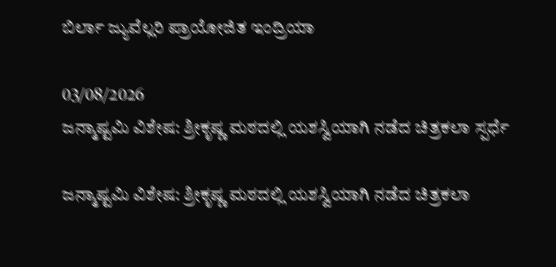ಬಿರ್ಲಾ ಜ್ಯುವೆಲ್ಲರಿ ಪ್ರಾಯೋಜಿತ ಇಂದ್ರಿಯಾ

03/08/2026
ಜನ್ಮಾಷ್ಟಮಿ ವಿಶೇಷ: ಶ್ರೀಕೃಷ್ಣ ಮಠದಲ್ಲಿ ಯಶಸ್ವಿಯಾಗಿ ನಡೆದ ಚಿತ್ರಕಲಾ ಸ್ಪರ್ಧೆ

ಜನ್ಮಾಷ್ಟಮಿ ವಿಶೇಷ: ಶ್ರೀಕೃಷ್ಣ ಮಠದಲ್ಲಿ ಯಶಸ್ವಿಯಾಗಿ ನಡೆದ ಚಿತ್ರಕಲಾ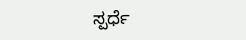ಸ್ಪರ್ಧೆ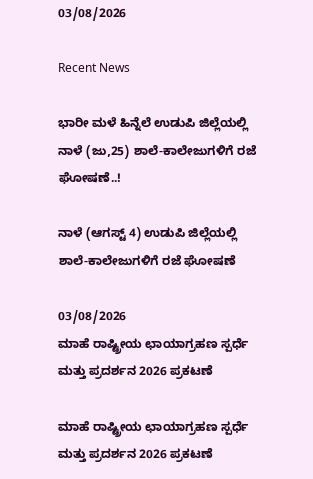03/08/2026

Recent News

ಭಾರೀ ಮಳೆ ಹಿನ್ನೆಲೆ ಉಡುಪಿ ಜಿಲ್ಲೆಯಲ್ಲಿ ನಾಳೆ (ಜು,25) ಶಾಲೆ-ಕಾಲೇಜುಗಳಿಗೆ ರಜೆ ಘೋಷಣೆ..!

ನಾಳೆ (ಆಗಸ್ಟ್ 4) ಉಡುಪಿ ಜಿಲ್ಲೆಯಲ್ಲಿ ಶಾಲೆ-ಕಾಲೇಜುಗಳಿಗೆ ರಜೆ ಘೋಷಣೆ

03/08/2026
ಮಾಹೆ ರಾಷ್ಟ್ರೀಯ ಛಾಯಾಗ್ರಹಣ ಸ್ಪರ್ಧೆ ಮತ್ತು ಪ್ರದರ್ಶನ 2026 ಪ್ರಕಟಣೆ

ಮಾಹೆ ರಾಷ್ಟ್ರೀಯ ಛಾಯಾಗ್ರಹಣ ಸ್ಪರ್ಧೆ ಮತ್ತು ಪ್ರದರ್ಶನ 2026 ಪ್ರಕಟಣೆ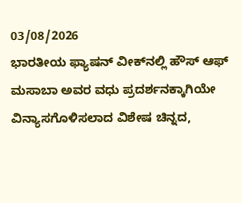03/08/2026
ಭಾರತೀಯ ಫ್ಯಾಷನ್ ವೀಕ್‌ನಲ್ಲಿ ಹೌಸ್ ಆಫ್ ಮಸಾಬಾ ಅವರ ವಧು ಪ್ರದರ್ಶನಕ್ಕಾಗಿಯೇ ವಿನ್ಯಾಸಗೊಳಿಸಲಾದ ವಿಶೇಷ ಚಿನ್ನದ,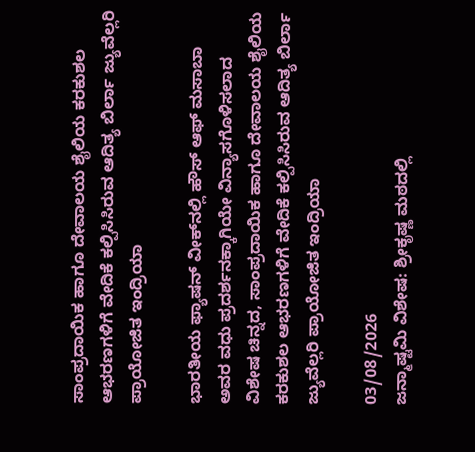ಸಾಂಪ್ರದಾಯಿಕ ಹಾಗೂ ದೇವಾಲಯ ಶೈಲಿಯ ಕರಕುಶಲ ಆಭರಣಗಳಿಗೆ ವೇದಿಕೆ ಕಲ್ಪಿಸಿಸಿರುವ ಆದಿತ್ಯ ಬಿರ್ಲಾ ಜ್ಯುವೆಲ್ಲರಿ ಪ್ರಾಯೋಜಿತ ಇಂದ್ರಿಯಾ

ಭಾರತೀಯ ಫ್ಯಾಷನ್ ವೀಕ್‌ನಲ್ಲಿ ಹೌಸ್ ಆಫ್ ಮಸಾಬಾ ಅವರ ವಧು ಪ್ರದರ್ಶನಕ್ಕಾಗಿಯೇ ವಿನ್ಯಾಸಗೊಳಿಸಲಾದ ವಿಶೇಷ ಚಿನ್ನದ, ಸಾಂಪ್ರದಾಯಿಕ ಹಾಗೂ ದೇವಾಲಯ ಶೈಲಿಯ ಕರಕುಶಲ ಆಭರಣಗಳಿಗೆ ವೇದಿಕೆ ಕಲ್ಪಿಸಿಸಿರುವ ಆದಿತ್ಯ ಬಿರ್ಲಾ ಜ್ಯುವೆಲ್ಲರಿ ಪ್ರಾಯೋಜಿತ ಇಂದ್ರಿಯಾ

03/08/2026
ಜನ್ಮಾಷ್ಟಮಿ ವಿಶೇಷ: ಶ್ರೀಕೃಷ್ಣ ಮಠದಲ್ಲಿ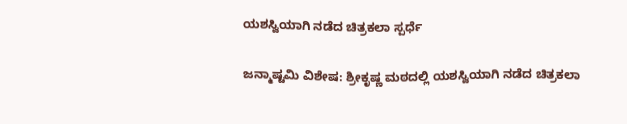ಯಶಸ್ವಿಯಾಗಿ ನಡೆದ ಚಿತ್ರಕಲಾ ಸ್ಪರ್ಧೆ

ಜನ್ಮಾಷ್ಟಮಿ ವಿಶೇಷ: ಶ್ರೀಕೃಷ್ಣ ಮಠದಲ್ಲಿ ಯಶಸ್ವಿಯಾಗಿ ನಡೆದ ಚಿತ್ರಕಲಾ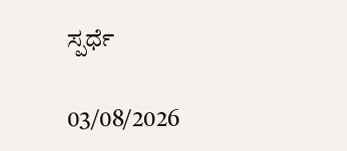ಸ್ಪರ್ಧೆ

03/08/2026